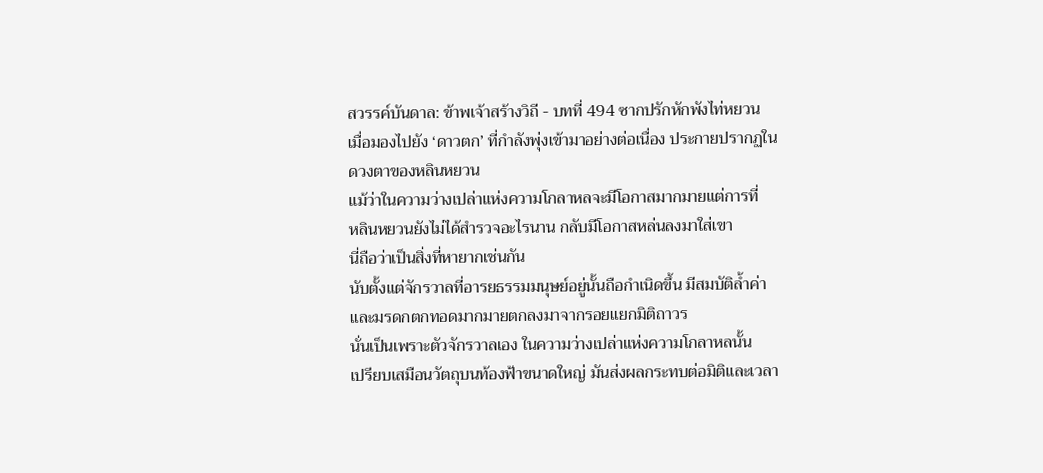สวรรค์บันดาล: ข้าพเจ้าสร้างวิถี - บทที่ 494 ซากปรักหักพังไท่หยวน
เมื่อมองไปยัง ‘ดาวตก’ ที่กำลังพุ่งเข้ามาอย่างต่อเนื่อง ประกายปรากฏใน
ดวงตาของหลินหยวน
แม้ว่าในความว่างเปล่าแห่งความโกลาหลจะมีโอกาสมากมายแต่การที่
หลินหยวนยังไม่ได้สำรวจอะไรนาน กลับมีโอกาสหล่นลงมาใส่เขา
นี่ถือว่าเป็นสิ่งที่หายากเช่นกัน
นับตั้งแต่จักรวาลที่อารยธรรมมนุษย์อยู่นั้นถือกำเนิดขึ้น มีสมบัติล้ำค่า
และมรดกตกทอดมากมายตกลงมาจากรอยแยกมิติถาวร
นั่นเป็นเพราะตัวจักรวาลเอง ในความว่างเปล่าแห่งความโกลาหลนั้น
เปรียบเสมือนวัตถุบนท้องฟ้าขนาดใหญ่ มันส่งผลกระทบต่อมิติและเวลา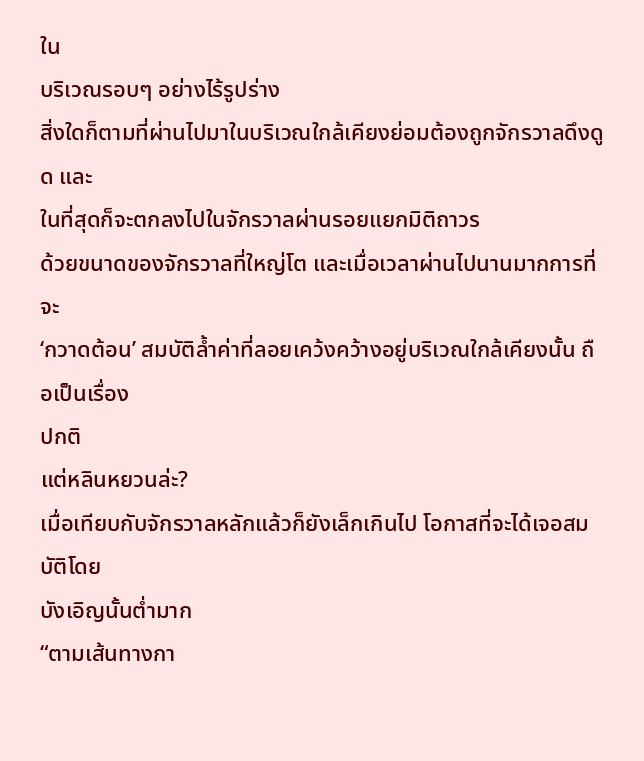ใน
บริเวณรอบๆ อย่างไร้รูปร่าง
สิ่งใดก็ตามที่ผ่านไปมาในบริเวณใกล้เคียงย่อมต้องถูกจักรวาลดึงดูด และ
ในที่สุดก็จะตกลงไปในจักรวาลผ่านรอยแยกมิติถาวร
ด้วยขนาดของจักรวาลที่ใหญ่โต และเมื่อเวลาผ่านไปนานมากการที่จะ
‘กวาดต้อน’ สมบัติล้ำค่าที่ลอยเคว้งคว้างอยู่บริเวณใกล้เคียงนั้น ถือเป็นเรื่อง
ปกติ
แต่หลินหยวนล่ะ?
เมื่อเทียบกับจักรวาลหลักแล้วก็ยังเล็กเกินไป โอกาสที่จะได้เจอสมบัติโดย
บังเอิญนั้นต่ำมาก
“ตามเส้นทางกา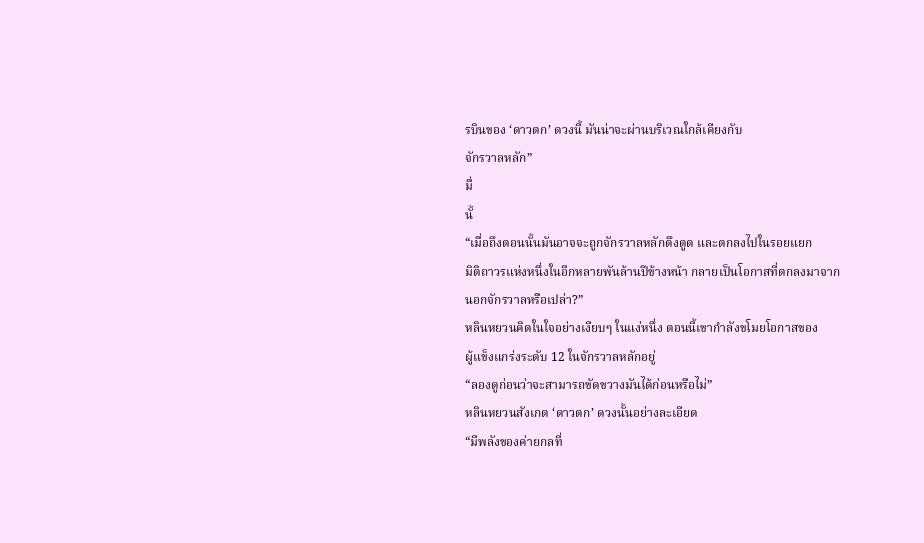รบินของ ‘ดาวตก’ ดวงนี้ มันน่าจะผ่านบริเวณใกล้เคียงกับ
จักรวาลหลัก”
มื่
นั้
“เมื่อถึงตอนนั้นมันอาจจะถูกจักรวาลหลักดึงดูด และตกลงไปในรอยแยก
มิติถาวรแห่งหนึ่งในอีกหลายพันล้านปีข้างหน้า กลายเป็นโอกาสที่ตกลงมาจาก
นอกจักรวาลหรือเปล่า?”
หลินหยวนคิดในใจอย่างเงียบๆ ในแง่หนึ่ง ตอนนี้เขากำลังขโมยโอกาสของ
ผู้แข็งแกร่งระดับ 12 ในจักรวาลหลักอยู่
“ลองดูก่อนว่าจะสามารถขัดขวางมันได้ก่อนหรือไม่”
หลินหยวนสังเกต ‘ดาวตก’ ดวงนั้นอย่างละเอียด
“มีพลังของค่ายกลที่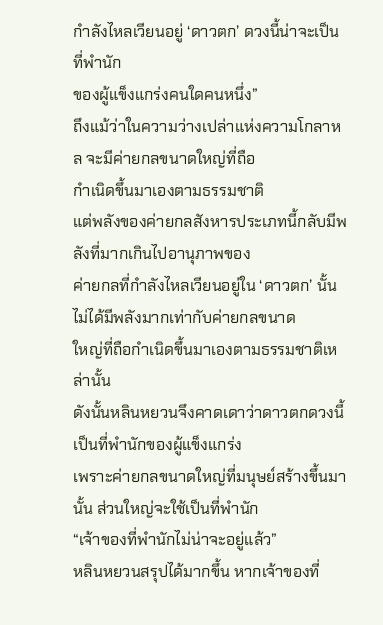กำลังไหลเวียนอยู่ ‘ดาวตก’ ดวงนี้น่าจะเป็นที่พำนัก
ของผู้แข็งแกร่งคนใดคนหนึ่ง”
ถึงแม้ว่าในความว่างเปล่าแห่งความโกลาหล จะมีค่ายกลขนาดใหญ่ที่ถือ
กำเนิดขึ้นมาเองตามธรรมชาติ
แต่พลังของค่ายกลสังหารประเภทนี้กลับมีพลังที่มากเกินไปอานุภาพของ
ค่ายกลที่กำลังไหลเวียนอยู่ใน ‘ดาวตก’ นั้น ไม่ได้มีพลังมากเท่ากับค่ายกลขนาด
ใหญ่ที่ถือกำเนิดขึ้นมาเองตามธรรมชาติเหล่านั้น
ดังนั้นหลินหยวนจึงคาดเดาว่าดาวตกดวงนี้เป็นที่พำนักของผู้แข็งแกร่ง
เพราะค่ายกลขนาดใหญ่ที่มนุษย์สร้างขึ้นมานั้น ส่วนใหญ่จะใช้เป็นที่พำนัก
“เจ้าของที่พำนักไม่น่าจะอยู่แล้ว”
หลินหยวนสรุปได้มากขึ้น หากเจ้าของที่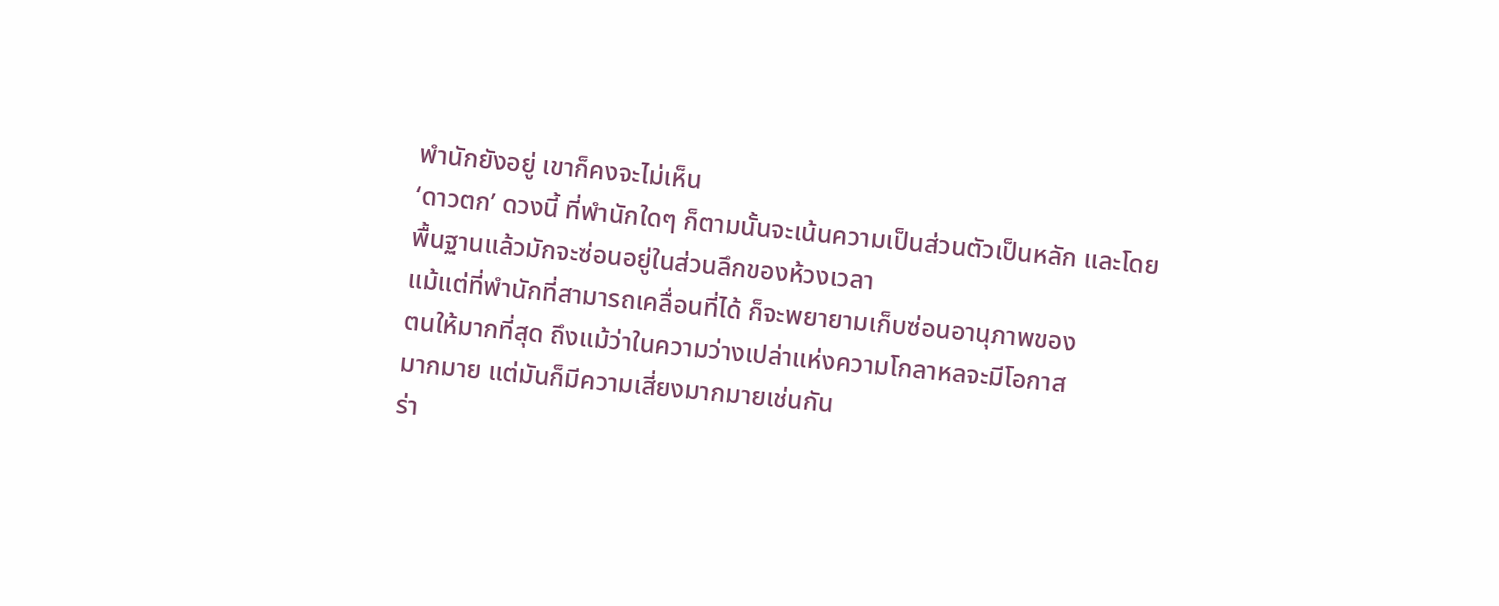พำนักยังอยู่ เขาก็คงจะไม่เห็น
‘ดาวตก’ ดวงนี้ ที่พำนักใดๆ ก็ตามนั้นจะเน้นความเป็นส่วนตัวเป็นหลัก และโดย
พื้นฐานแล้วมักจะซ่อนอยู่ในส่วนลึกของห้วงเวลา
แม้แต่ที่พำนักที่สามารถเคลื่อนที่ได้ ก็จะพยายามเก็บซ่อนอานุภาพของ
ตนให้มากที่สุด ถึงแม้ว่าในความว่างเปล่าแห่งความโกลาหลจะมีโอกาส
มากมาย แต่มันก็มีความเสี่ยงมากมายเช่นกัน
ร่า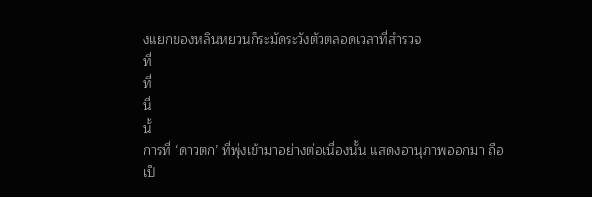งแยกของหลินหยวนก็ระมัดระวังตัวตลอดเวลาที่สำรวจ
ที่
ที่
นื่
นั้
การที่ ‘ดาวตก’ ที่พุ่งเข้ามาอย่างต่อเนื่องนั้น แสดงอานุภาพออกมา ถือ
เป็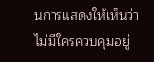นการแสดงให้เห็นว่าไม่มีใครควบคุมอยู่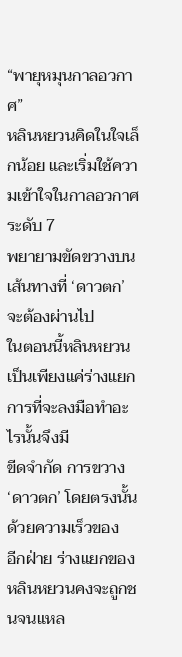“พายุหมุนกาลอวกาศ”
หลินหยวนคิดในใจเล็กน้อย และเริ่มใช้ความเข้าใจในกาลอวกาศระดับ 7
พยายามขัดขวางบนเส้นทางที่ ‘ดาวตก’ จะต้องผ่านไป
ในตอนนี้หลินหยวนเป็นเพียงแค่ร่างแยก การที่จะลงมือทำอะไรนั้นจึงมี
ขีดจำกัด การขวาง ‘ดาวตก’ โดยตรงนั้น ด้วยความเร็วของ
อีกฝ่าย ร่างแยกของหลินหยวนคงจะถูกชนจนแหล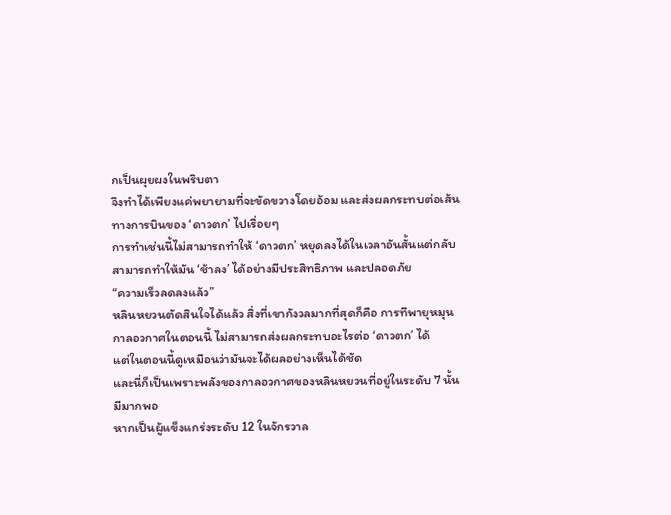กเป็นผุยผงในพริบตา
จึงทำได้เพียงแค่พยายามที่จะขัดขวางโดยอ้อม และส่งผลกระทบต่อเส้น
ทางการบินของ ‘ดาวตก’ ไปเรื่อยๆ
การทำเช่นนี้ไม่สามารถทำให้ ‘ดาวตก’ หยุดลงได้ในเวลาอันสั้นแต่กลับ
สามารถทำให้มัน ‘ช้าลง’ ได้อย่างมีประสิทธิภาพ และปลอดภัย
“ความเร็วลดลงแล้ว”
หลินหยวนตัดสินใจได้แล้ว สิ่งที่เขากังวลมากที่สุดก็คือ การทีพายุหมุน
กาลอวกาศในตอนนี้ ไม่สามารถส่งผลกระทบอะไรต่อ ‘ดาวตก’ ได้
แต่ในตอนนี้ดูเหมือนว่ามันจะได้ผลอย่างเห็นได้ชัด
และนี่ก็เป็นเพราะพลังของกาลอวกาศของหลินหยวนที่อยู่ในระดับ 7 นั้น
มีมากพอ
หากเป็นผู้แข็งแกร่งระดับ 12 ในจักรวาล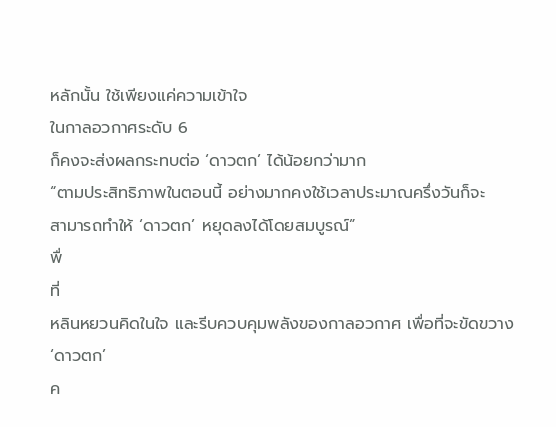หลักนั้น ใช้เพียงแค่ความเข้าใจ
ในกาลอวกาศระดับ 6
ก็คงจะส่งผลกระทบต่อ ‘ดาวตก’ ได้น้อยกว่ามาก
“ตามประสิทธิภาพในตอนนี้ อย่างมากคงใช้เวลาประมาณครึ่งวันก็จะ
สามารถทำให้ ‘ดาวตก’ หยุดลงได้โดยสมบูรณ์”
พื่
ที่
หลินหยวนคิดในใจ และรีบควบคุมพลังของกาลอวกาศ เพื่อที่จะขัดขวาง
‘ดาวตก’
ค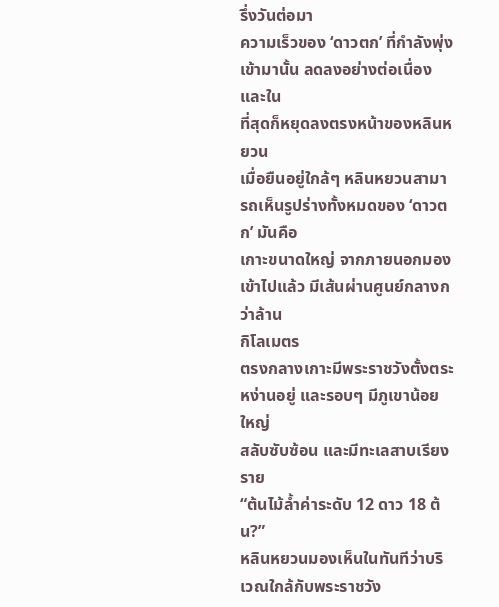รึ่งวันต่อมา
ความเร็วของ ‘ดาวตก’ ที่กำลังพุ่งเข้ามานั้น ลดลงอย่างต่อเนื่องและใน
ที่สุดก็หยุดลงตรงหน้าของหลินหยวน
เมื่อยืนอยู่ใกล้ๆ หลินหยวนสามารถเห็นรูปร่างทั้งหมดของ ‘ดาวตก’ มันคือ
เกาะขนาดใหญ่ จากภายนอกมองเข้าไปแล้ว มีเส้นผ่านศูนย์กลางกว่าล้าน
กิโลเมตร
ตรงกลางเกาะมีพระราชวังตั้งตระหง่านอยู่ และรอบๆ มีภูเขาน้อยใหญ่
สลับซับซ้อน และมีทะเลสาบเรียงราย
“ต้นไม้ล้ำค่าระดับ 12 ดาว 18 ต้น?”
หลินหยวนมองเห็นในทันทีว่าบริเวณใกล้กับพระราชวัง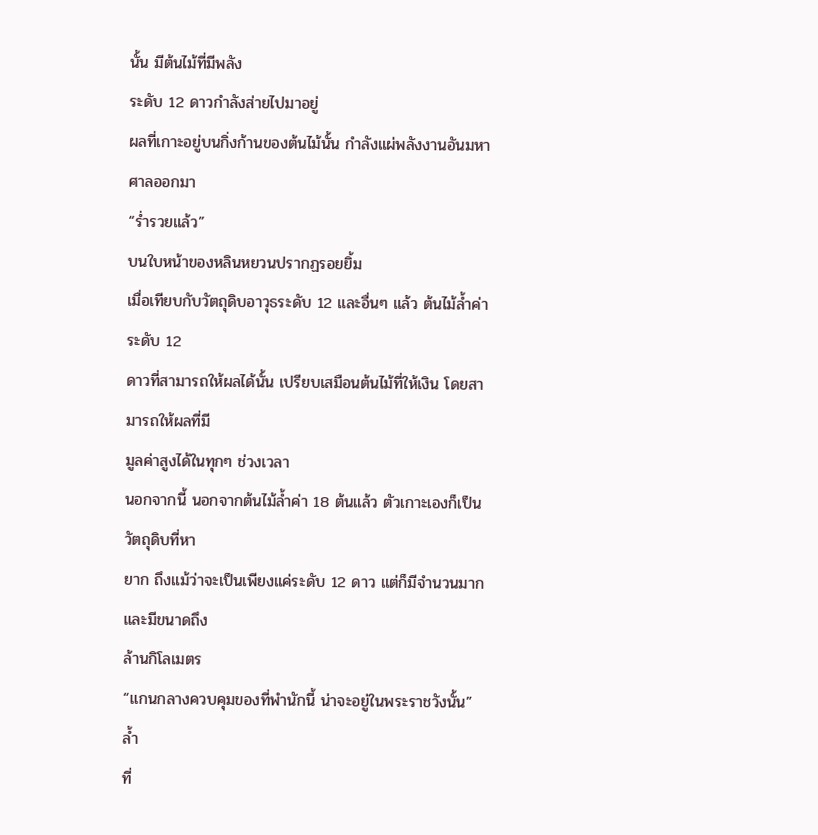นั้น มีต้นไม้ที่มีพลัง
ระดับ 12 ดาวกำลังส่ายไปมาอยู่
ผลที่เกาะอยู่บนกิ่งก้านของต้นไม้นั้น กำลังแผ่พลังงานอันมหาศาลออกมา
“ร่ำรวยแล้ว”
บนใบหน้าของหลินหยวนปรากฏรอยยิ้ม
เมื่อเทียบกับวัตถุดิบอาวุธระดับ 12 และอื่นๆ แล้ว ต้นไม้ล้ำค่าระดับ 12
ดาวที่สามารถให้ผลได้นั้น เปรียบเสมือนต้นไม้ที่ให้เงิน โดยสามารถให้ผลที่มี
มูลค่าสูงได้ในทุกๆ ช่วงเวลา
นอกจากนี้ นอกจากต้นไม้ล้ำค่า 18 ต้นแล้ว ตัวเกาะเองก็เป็นวัตถุดิบที่หา
ยาก ถึงแม้ว่าจะเป็นเพียงแค่ระดับ 12 ดาว แต่ก็มีจำนวนมาก และมีขนาดถึง
ล้านกิโลเมตร
“แกนกลางควบคุมของที่พำนักนี้ น่าจะอยู่ในพระราชวังนั้น”
ล้ำ
ที่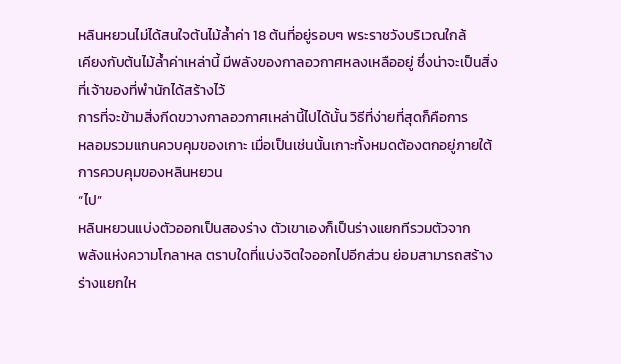หลินหยวนไม่ได้สนใจต้นไม้ล้ำค่า 18 ต้นที่อยู่รอบๆ พระราชวังบริเวณใกล้
เคียงกับต้นไม้ล้ำค่าเหล่านี้ มีพลังของกาลอวกาศหลงเหลืออยู่ ซึ่งน่าจะเป็นสิ่ง
ที่เจ้าของที่พำนักได้สร้างไว้
การที่จะข้ามสิ่งกีดขวางกาลอวกาศเหล่านี้ไปได้นั้น วิธีที่ง่ายที่สุดก็คือการ
หลอมรวมแกนควบคุมของเกาะ เมื่อเป็นเช่นนั้นเกาะทั้งหมดต้องตกอยู่ภายใต้
การควบคุมของหลินหยวน
“ไป”
หลินหยวนแบ่งตัวออกเป็นสองร่าง ตัวเขาเองก็เป็นร่างแยกทีรวมตัวจาก
พลังแห่งความโกลาหล ตราบใดที่แบ่งจิตใจออกไปอีกส่วน ย่อมสามารถสร้าง
ร่างแยกให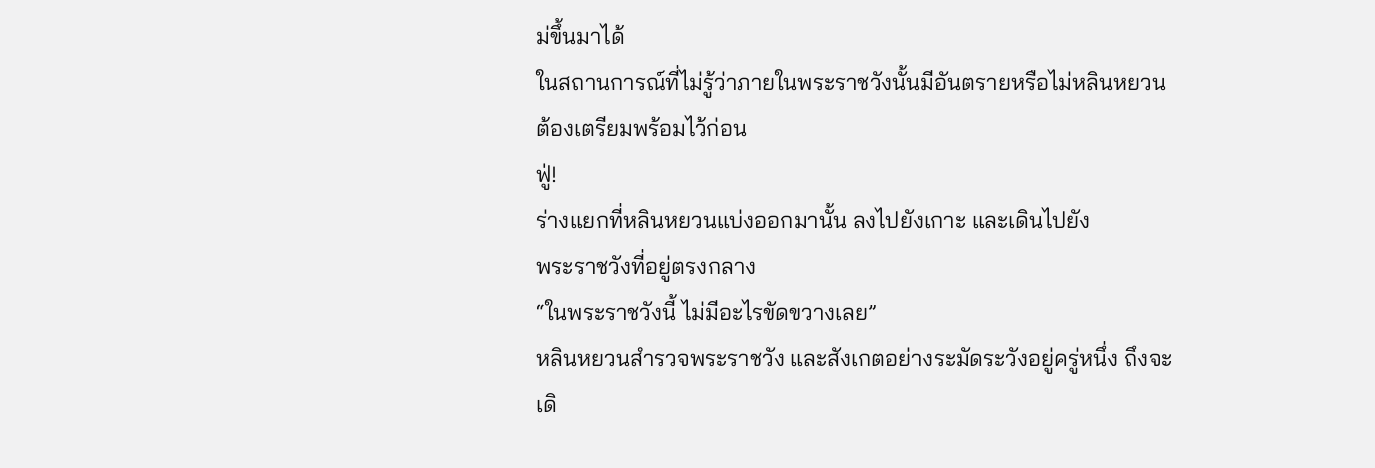ม่ขึ้นมาได้
ในสถานการณ์ที่ไม่รู้ว่าภายในพระราชวังนั้นมีอันตรายหรือไม่หลินหยวน
ต้องเตรียมพร้อมไว้ก่อน
ฟู่!
ร่างแยกที่หลินหยวนแบ่งออกมานั้น ลงไปยังเกาะ และเดินไปยัง
พระราชวังที่อยู่ตรงกลาง
“ในพระราชวังนี้ ไม่มีอะไรขัดขวางเลย”
หลินหยวนสำรวจพระราชวัง และสังเกตอย่างระมัดระวังอยู่ครู่หนึ่ง ถึงจะ
เดิ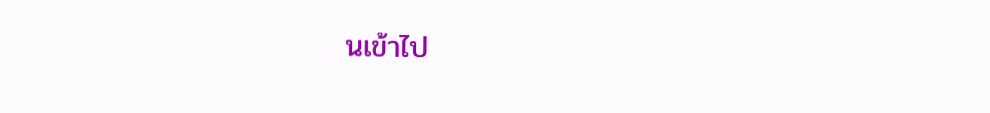นเข้าไป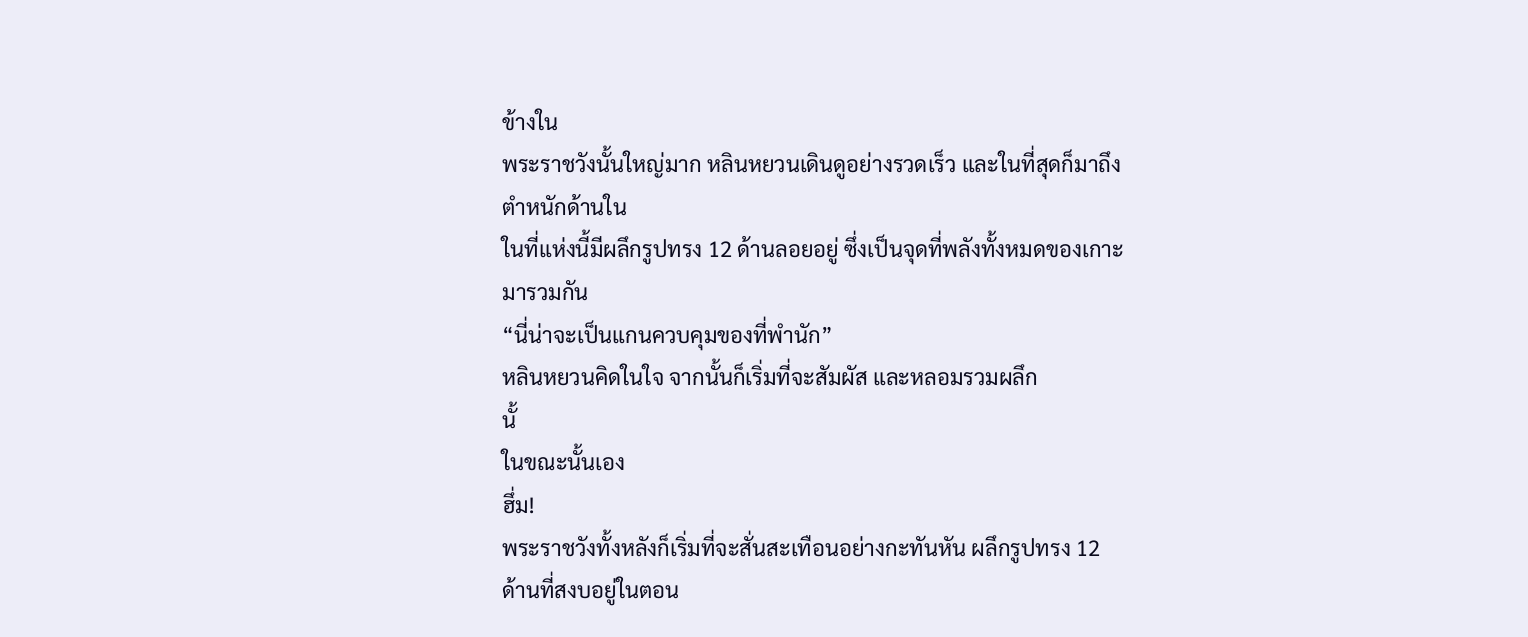ข้างใน
พระราชวังนั้นใหญ่มาก หลินหยวนเดินดูอย่างรวดเร็ว และในที่สุดก็มาถึง
ตำหนักด้านใน
ในที่แห่งนี้มีผลึกรูปทรง 12 ด้านลอยอยู่ ซึ่งเป็นจุดที่พลังทั้งหมดของเกาะ
มารวมกัน
“นี่น่าจะเป็นแกนควบคุมของที่พำนัก”
หลินหยวนคิดในใจ จากนั้นก็เริ่มที่จะสัมผัส และหลอมรวมผลึก
นั้
ในขณะนั้นเอง
ฮึ่ม!
พระราชวังทั้งหลังก็เริ่มที่จะสั่นสะเทือนอย่างกะทันหัน ผลึกรูปทรง 12
ด้านที่สงบอยู่ในตอน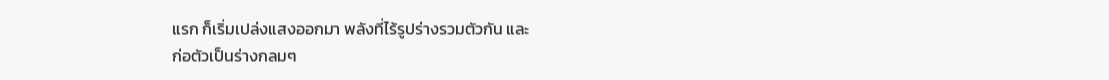แรก ก็เริ่มเปล่งแสงออกมา พลังที่ไร้รูปร่างรวมตัวกัน และ
ก่อตัวเป็นร่างกลมๆ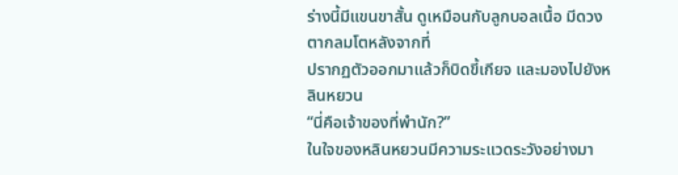ร่างนี้มีแขนขาสั้น ดูเหมือนกับลูกบอลเนื้อ มีดวงตากลมโตหลังจากที่
ปรากฏตัวออกมาแล้วก็บิดขี้เกียจ และมองไปยังหลินหยวน
“นี่คือเจ้าของที่พำนัก?”
ในใจของหลินหยวนมีความระแวดระวังอย่างมา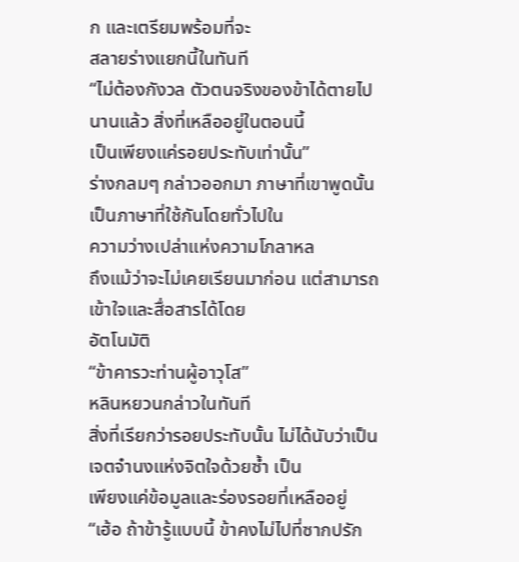ก และเตรียมพร้อมที่จะ
สลายร่างแยกนี้ในทันที
“ไม่ต้องกังวล ตัวตนจริงของข้าได้ตายไปนานแล้ว สิ่งที่เหลืออยู่ในตอนนี้
เป็นเพียงแค่รอยประทับเท่านั้น”
ร่างกลมๆ กล่าวออกมา ภาษาที่เขาพูดนั้นเป็นภาษาที่ใช้กันโดยทั่วไปใน
ความว่างเปล่าแห่งความโกลาหล
ถึงแม้ว่าจะไม่เคยเรียนมาก่อน แต่สามารถเข้าใจและสื่อสารได้โดย
อัตโนมัติ
“ข้าคารวะท่านผู้อาวุโส”
หลินหยวนกล่าวในทันที
สิ่งที่เรียกว่ารอยประทับนั้น ไม่ได้นับว่าเป็นเจตจำนงแห่งจิตใจด้วยซ้ำ เป็น
เพียงแค่ข้อมูลและร่องรอยที่เหลืออยู่
“เฮ้อ ถ้าข้ารู้แบบนี้ ข้าคงไม่ไปที่ซากปรัก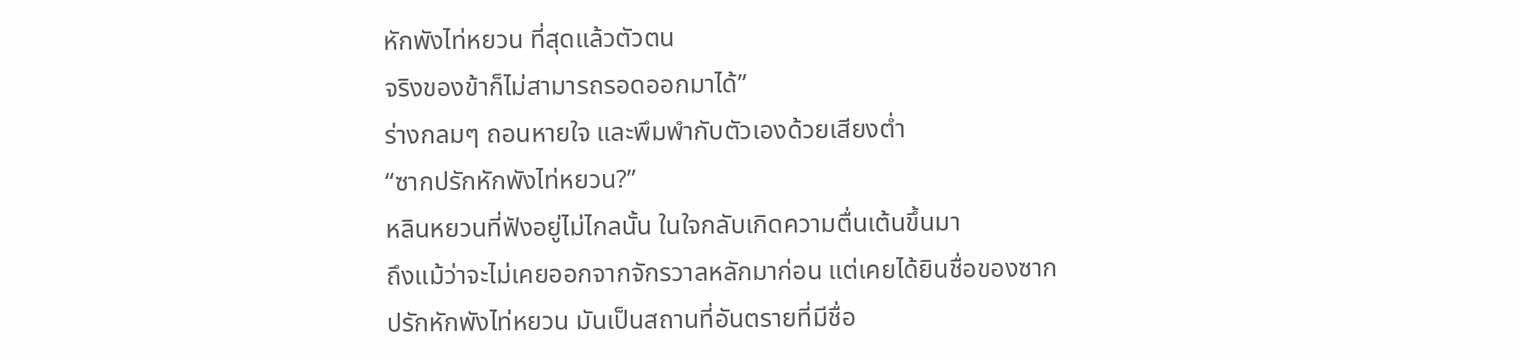หักพังไท่หยวน ที่สุดแล้วตัวตน
จริงของข้าก็ไม่สามารถรอดออกมาได้”
ร่างกลมๆ ถอนหายใจ และพึมพำกับตัวเองด้วยเสียงต่ำ
“ซากปรักหักพังไท่หยวน?”
หลินหยวนที่ฟังอยู่ไม่ไกลนั้น ในใจกลับเกิดความตื่นเต้นขึ้นมา
ถึงแม้ว่าจะไม่เคยออกจากจักรวาลหลักมาก่อน แต่เคยได้ยินชื่อของซาก
ปรักหักพังไท่หยวน มันเป็นสถานที่อันตรายที่มีชื่อ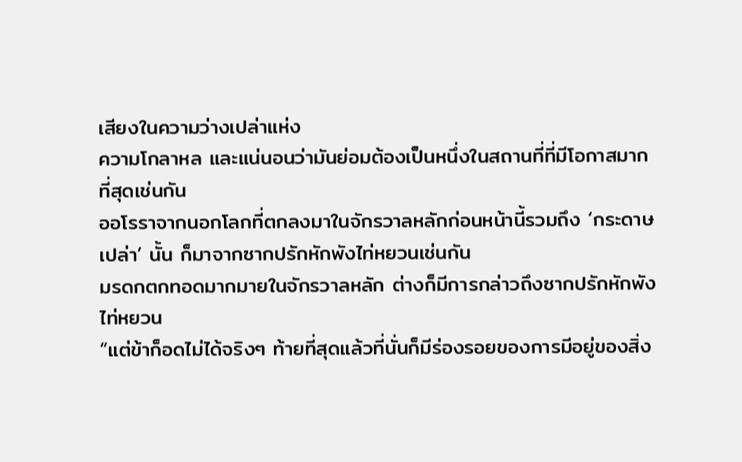เสียงในความว่างเปล่าแห่ง
ความโกลาหล และแน่นอนว่ามันย่อมต้องเป็นหนึ่งในสถานที่ที่มีโอกาสมาก
ที่สุดเช่นกัน
ออโรราจากนอกโลกที่ตกลงมาในจักรวาลหลักก่อนหน้านี้รวมถึง ‘กระดาษ
เปล่า’ นั้น ก็มาจากซากปรักหักพังไท่หยวนเช่นกัน
มรดกตกทอดมากมายในจักรวาลหลัก ต่างก็มีการกล่าวถึงซากปรักหักพัง
ไท่หยวน
“แต่ข้าก็อดไม่ได้จริงๆ ท้ายที่สุดแล้วที่นั่นก็มีร่องรอยของการมีอยู่ของสิ่ง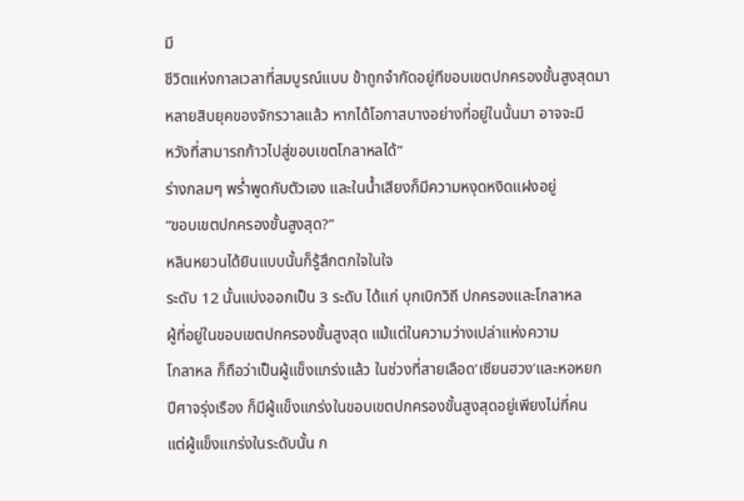มี
ชีวิตแห่งกาลเวลาที่สมบูรณ์แบบ ข้าถูกจำกัดอยู่ทีขอบเขตปกครองขั้นสูงสุดมา
หลายสิบยุคของจักรวาลแล้ว หากได้โอกาสบางอย่างที่อยู่ในนั้นมา อาจจะมี
หวังที่สามารถก้าวไปสู่ขอบเขตโกลาหลได้”
ร่างกลมๆ พร่ำพูดกับตัวเอง และในน้ำเสียงก็มีความหงุดหงิดแฝงอยู่
“ขอบเขตปกครองขั้นสูงสุด?”
หลินหยวนได้ยินแบบนั้นก็รู้สึกตกใจในใจ
ระดับ 12 นั้นแบ่งออกเป็น 3 ระดับ ได้แก่ บุกเบิกวิถี ปกครองและโกลาหล
ผู้ที่อยู่ในขอบเขตปกครองขั้นสูงสุด แม้แต่ในความว่างเปล่าแห่งความ
โกลาหล ก็ถือว่าเป็นผู้แข็งแกร่งแล้ว ในช่วงที่สายเลือด’เซียนฮวง’และหอหยก
ปีศาจรุ่งเรือง ก็มีผู้แข็งแกร่งในขอบเขตปกครองขั้นสูงสุดอยู่เพียงไม่กี่คน
แต่ผู้แข็งแกร่งในระดับนั้น ก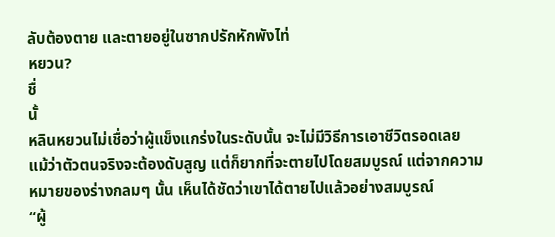ลับต้องตาย และตายอยู่ในซากปรักหักพังไท่
หยวน?
ชื่
นั้
หลินหยวนไม่เชื่อว่าผู้แข็งแกร่งในระดับนั้น จะไม่มีวิธีการเอาชีวิตรอดเลย
แม้ว่าตัวตนจริงจะต้องดับสูญ แต่ก็ยากที่จะตายไปโดยสมบูรณ์ แต่จากความ
หมายของร่างกลมๆ นั้น เห็นได้ชัดว่าเขาได้ตายไปแล้วอย่างสมบูรณ์
“ผู้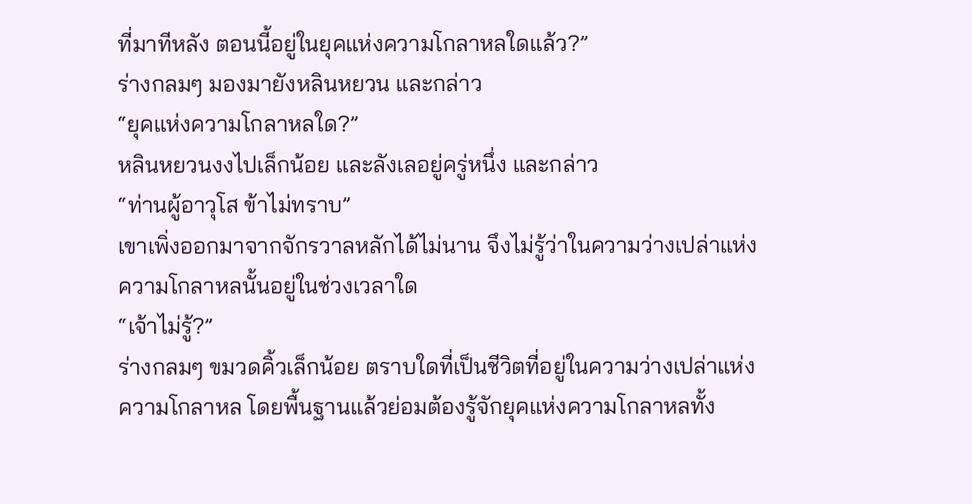ที่มาทีหลัง ตอนนี้อยู่ในยุคแห่งความโกลาหลใดแล้ว?”
ร่างกลมๆ มองมายังหลินหยวน และกล่าว
“ยุคแห่งความโกลาหลใด?”
หลินหยวนงงไปเล็กน้อย และลังเลอยู่ครู่หนึ่ง และกล่าว
“ท่านผู้อาวุโส ข้าไม่ทราบ”
เขาเพิ่งออกมาจากจักรวาลหลักได้ไม่นาน จึงไม่รู้ว่าในความว่างเปล่าแห่ง
ความโกลาหลนั้นอยู่ในช่วงเวลาใด
“เจ้าไม่รู้?”
ร่างกลมๆ ขมวดคิ้วเล็กน้อย ตราบใดที่เป็นชีวิตที่อยู่ในความว่างเปล่าแห่ง
ความโกลาหล โดยพื้นฐานแล้วย่อมต้องรู้จักยุคแห่งความโกลาหลทั้ง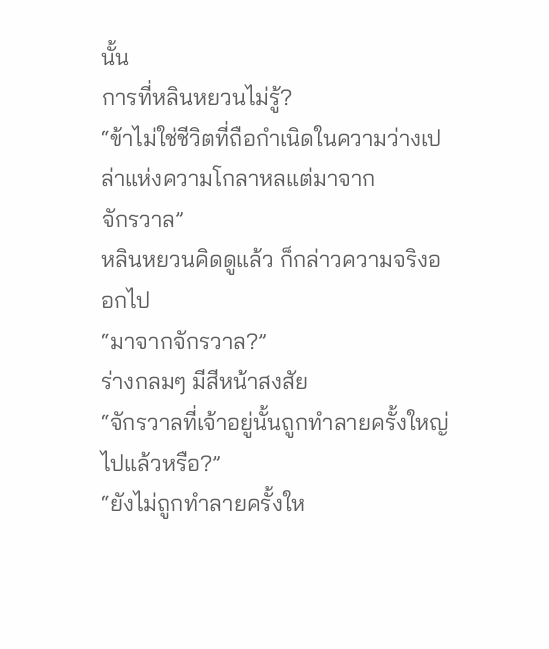นั้น
การที่หลินหยวนไม่รู้?
“ข้าไม่ใช่ชีวิตที่ถือกำเนิดในความว่างเปล่าแห่งความโกลาหลแต่มาจาก
จักรวาล”
หลินหยวนคิดดูแล้ว ก็กล่าวความจริงออกไป
“มาจากจักรวาล?”
ร่างกลมๆ มีสีหน้าสงสัย
“จักรวาลที่เจ้าอยู่นั้นถูกทำลายครั้งใหญ่ไปแล้วหรือ?”
“ยังไม่ถูกทำลายครั้งให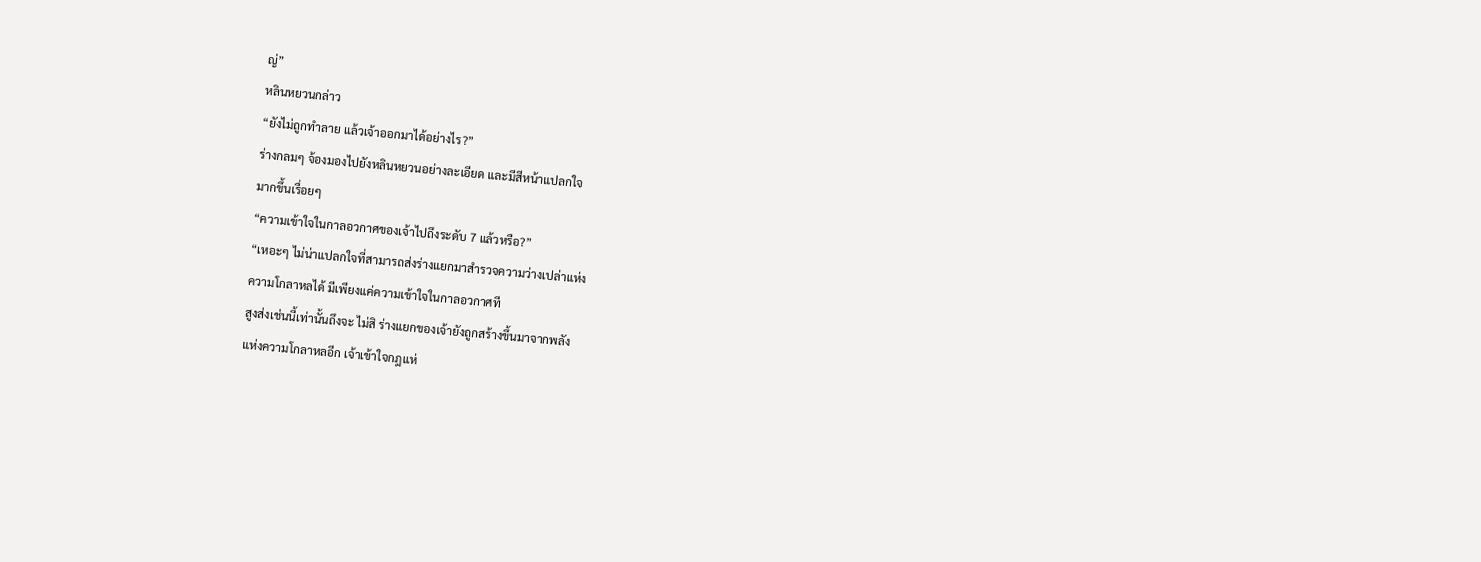ญ่”
หลินหยวนกล่าว
“ยังไม่ถูกทำลาย แล้วเจ้าออกมาได้อย่างไร?”
ร่างกลมๆ จ้องมองไปยังหลินหยวนอย่างละเอียด และมีสีหน้าแปลกใจ
มากขึ้นเรื่อยๆ
“ความเข้าใจในกาลอวกาศของเจ้าไปถึงระดับ 7 แล้วหรือ?”
“เหอะๆ ไม่น่าแปลกใจที่สามารถส่งร่างแยกมาสำรวจความว่างเปล่าแห่ง
ความโกลาหลได้ มีเพียงแค่ความเข้าใจในกาลอวกาศที
สูงส่งเช่นนี้เท่านั้นถึงจะ ไม่สิ ร่างแยกของเจ้ายังถูกสร้างขึ้นมาจากพลัง
แห่งความโกลาหลอีก เจ้าเข้าใจกฎแห่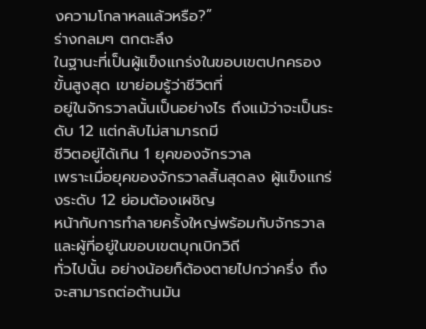งความโกลาหลแล้วหรือ?”
ร่างกลมๆ ตกตะลึง
ในฐานะที่เป็นผู้แข็งแกร่งในขอบเขตปกครองขั้นสูงสุด เขาย่อมรู้ว่าชีวิตที่
อยู่ในจักรวาลนั้นเป็นอย่างไร ถึงแม้ว่าจะเป็นระดับ 12 แต่กลับไม่สามารถมี
ชีวิตอยู่ได้เกิน 1 ยุคของจักรวาล
เพราะเมื่อยุคของจักรวาลสิ้นสุดลง ผู้แข็งแกร่งระดับ 12 ย่อมต้องเผชิญ
หน้ากับการทำลายครั้งใหญ่พร้อมกับจักรวาล และผู้ที่อยู่ในขอบเขตบุกเบิกวิถี
ทั่วไปนั้น อย่างน้อยก็ต้องตายไปกว่าครึ่ง ถึงจะสามารถต่อต้านมัน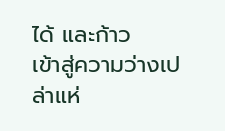ได้ และก้าว
เข้าสู่ความว่างเปล่าแห่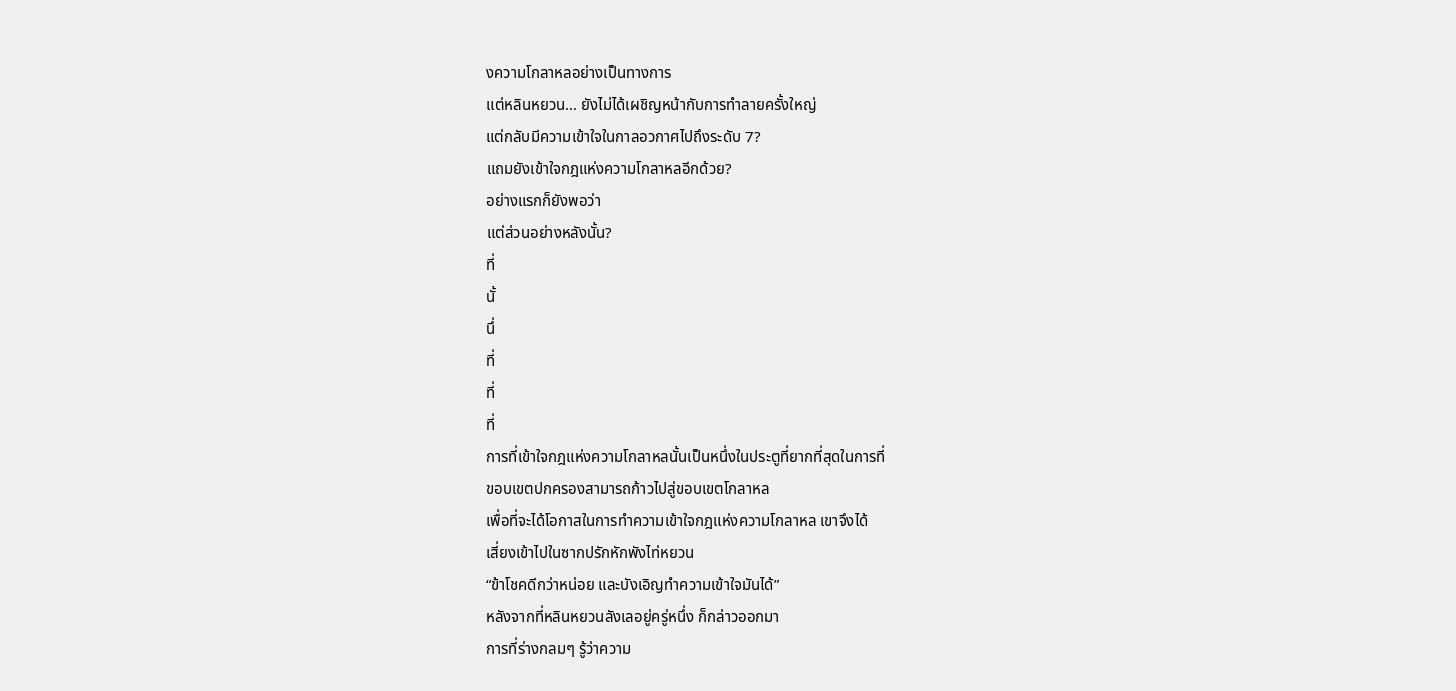งความโกลาหลอย่างเป็นทางการ
แต่หลินหยวน… ยังไม่ได้เผชิญหน้ากับการทำลายครั้งใหญ่
แต่กลับมีความเข้าใจในกาลอวกาศไปถึงระดับ 7?
แถมยังเข้าใจกฎแห่งความโกลาหลอีกด้วย?
อย่างแรกก็ยังพอว่า
แต่ส่วนอย่างหลังนั้น?
ที่
นั้
นึ่
ที่
ที่
ที่
การที่เข้าใจกฎแห่งความโกลาหลนั้นเป็นหนึ่งในประตูที่ยากที่สุดในการที่
ขอบเขตปกครองสามารถก้าวไปสู่ขอบเขตโกลาหล
เพื่อที่จะได้โอกาสในการทำความเข้าใจกฎแห่งความโกลาหล เขาจึงได้
เสี่ยงเข้าไปในซากปรักหักพังไท่หยวน
“ข้าโชคดีกว่าหน่อย และบังเอิญทำความเข้าใจมันได้”
หลังจากที่หลินหยวนลังเลอยู่ครู่หนึ่ง ก็กล่าวออกมา
การที่ร่างกลมๆ รู้ว่าความ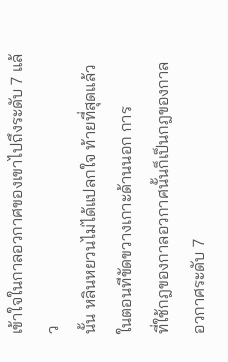เข้าใจในกาลอวกาศของเขาไปถึงระดับ 7 แล้ว
นั้น หลินหยวนไม่ได้แปลกใจ ท้ายที่สุดแล้วในตอนทีขัดขวางเกาะด้านนอก การ
ที่ใช้กฎของกาลอวกาศนั้นก็เป็นกฎของกาลอวกาศระดับ 7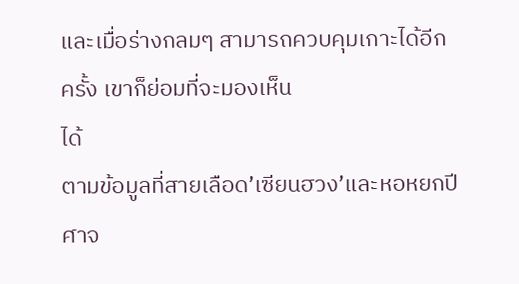และเมื่อร่างกลมๆ สามารถควบคุมเกาะได้อีกครั้ง เขาก็ย่อมที่จะมองเห็น
ได้
ตามข้อมูลที่สายเลือด’เซียนฮวง’และหอหยกปีศาจ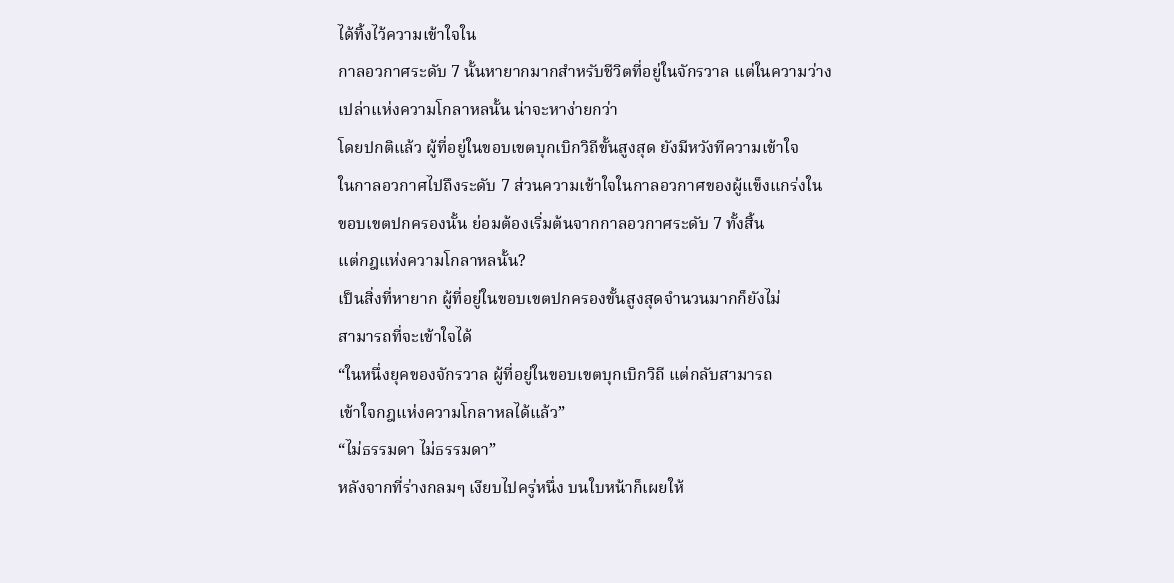ได้ทิ้งไว้ความเข้าใจใน
กาลอวกาศระดับ 7 นั้นหายากมากสำหรับชีวิตที่อยู่ในจักรวาล แต่ในความว่าง
เปล่าแห่งความโกลาหลนั้น น่าจะหาง่ายกว่า
โดยปกติแล้ว ผู้ที่อยู่ในขอบเขตบุกเบิกวิถีขั้นสูงสุด ยังมีหวังทีความเข้าใจ
ในกาลอวกาศไปถึงระดับ 7 ส่วนความเข้าใจในกาลอวกาศของผู้แข็งแกร่งใน
ขอบเขตปกครองนั้น ย่อมต้องเริ่มต้นจากกาลอวกาศระดับ 7 ทั้งสิ้น
แต่กฎแห่งความโกลาหลนั้น?
เป็นสิ่งที่หายาก ผู้ที่อยู่ในขอบเขตปกครองขั้นสูงสุดจำนวนมากก็ยังไม่
สามารถที่จะเข้าใจได้
“ในหนึ่งยุคของจักรวาล ผู้ที่อยู่ในขอบเขตบุกเบิกวิถี แต่กลับสามารถ
เข้าใจกฎแห่งความโกลาหลได้แล้ว”
“ไม่ธรรมดา ไม่ธรรมดา”
หลังจากที่ร่างกลมๆ เงียบไปครู่หนึ่ง บนใบหน้าก็เผยให้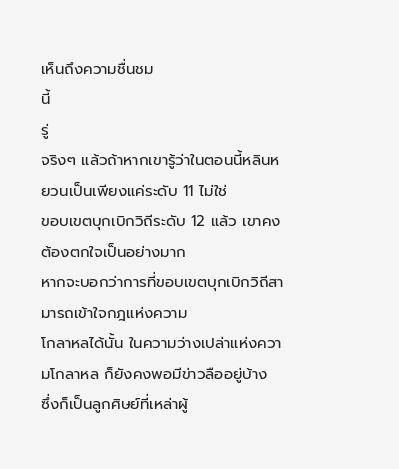เห็นถึงความชื่นชม
นี้
รู่
จริงๆ แล้วถ้าหากเขารู้ว่าในตอนนี้หลินหยวนเป็นเพียงแค่ระดับ 11 ไม่ใช่
ขอบเขตบุกเบิกวิถีระดับ 12 แล้ว เขาคงต้องตกใจเป็นอย่างมาก
หากจะบอกว่าการที่ขอบเขตบุกเบิกวิถีสามารถเข้าใจกฎแห่งความ
โกลาหลได้นั้น ในความว่างเปล่าแห่งความโกลาหล ก็ยังคงพอมีข่าวลืออยู่บ้าง
ซึ่งก็เป็นลูกศิษย์ที่เหล่าผู้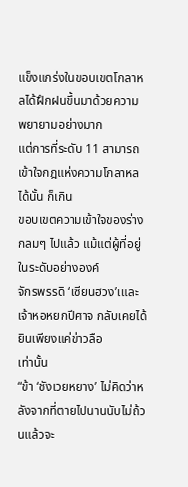แข็งแกร่งในขอบเขตโกลาหลได้ฝึกฝนขึ้นมาด้วยความ
พยายามอย่างมาก
แต่การที่ระดับ 11 สามารถเข้าใจกฎแห่งความโกลาหลได้นั้น ก็เกิน
ขอบเขตความเข้าใจของร่างกลมๆ ไปแล้ว แม้แต่ผู้ที่อยู่ในระดับอย่างองค์
จักรพรรดิ ‘เซียนฮวง’เและเจ้าหอหยกปีศาจ กลับเคยได้ยินเพียงแค่ข่าวลือ
เท่านั้น
“ข้า ‘ชังเวยหยาง’ ไม่คิดว่าหลังจากที่ตายไปนานนับไม่ถ้วนแล้วจะ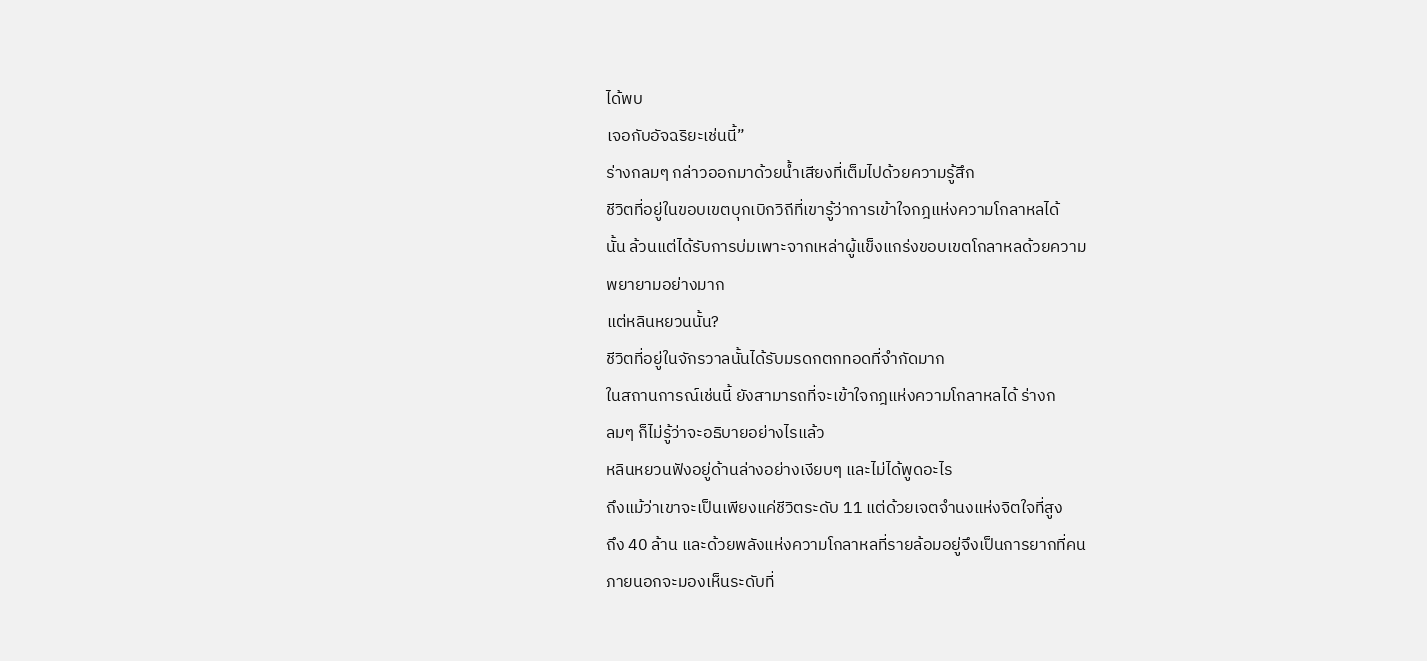ได้พบ
เจอกับอัจฉริยะเช่นนี้”
ร่างกลมๆ กล่าวออกมาด้วยน้ำเสียงที่เต็มไปด้วยความรู้สึก
ชีวิตที่อยู่ในขอบเขตบุกเบิกวิถีที่เขารู้ว่าการเข้าใจกฎแห่งความโกลาหลได้
นั้น ล้วนแต่ได้รับการบ่มเพาะจากเหล่าผู้แข็งแกร่งขอบเขตโกลาหลด้วยความ
พยายามอย่างมาก
แต่หลินหยวนนั้น?
ชีวิตที่อยู่ในจักรวาลนั้นได้รับมรดกตกทอดที่จำกัดมาก
ในสถานการณ์เช่นนี้ ยังสามารถที่จะเข้าใจกฎแห่งความโกลาหลได้ ร่างก
ลมๆ ก็ไม่รู้ว่าจะอธิบายอย่างไรแล้ว
หลินหยวนฟังอยู่ด้านล่างอย่างเงียบๆ และไม่ได้พูดอะไร
ถึงแม้ว่าเขาจะเป็นเพียงแค่ชีวิตระดับ 11 แต่ด้วยเจตจำนงแห่งจิตใจที่สูง
ถึง 40 ล้าน และด้วยพลังแห่งความโกลาหลที่รายล้อมอยู่จึงเป็นการยากที่คน
ภายนอกจะมองเห็นระดับที่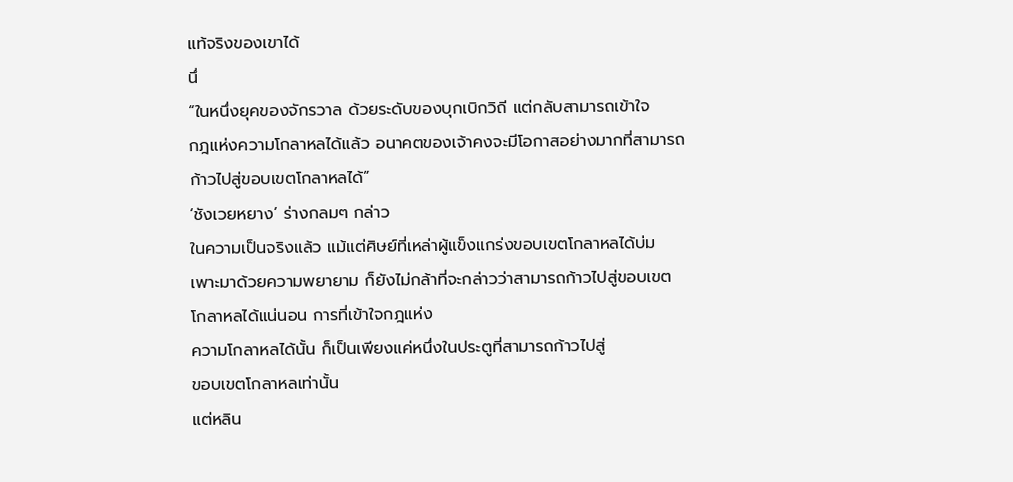แท้จริงของเขาได้
นึ่
“ในหนึ่งยุคของจักรวาล ด้วยระดับของบุกเบิกวิถี แต่กลับสามารถเข้าใจ
กฎแห่งความโกลาหลได้แล้ว อนาคตของเจ้าคงจะมีโอกาสอย่างมากที่สามารถ
ก้าวไปสู่ขอบเขตโกลาหลได้”
‘ชังเวยหยาง’ ร่างกลมๆ กล่าว
ในความเป็นจริงแล้ว แม้แต่ศิษย์ที่เหล่าผู้แข็งแกร่งขอบเขตโกลาหลได้บ่ม
เพาะมาด้วยความพยายาม ก็ยังไม่กล้าที่จะกล่าวว่าสามารถก้าวไปสู่ขอบเขต
โกลาหลได้แน่นอน การที่เข้าใจกฎแห่ง
ความโกลาหลได้นั้น ก็เป็นเพียงแค่หนึ่งในประตูที่สามารถก้าวไปสู่
ขอบเขตโกลาหลเท่านั้น
แต่หลิน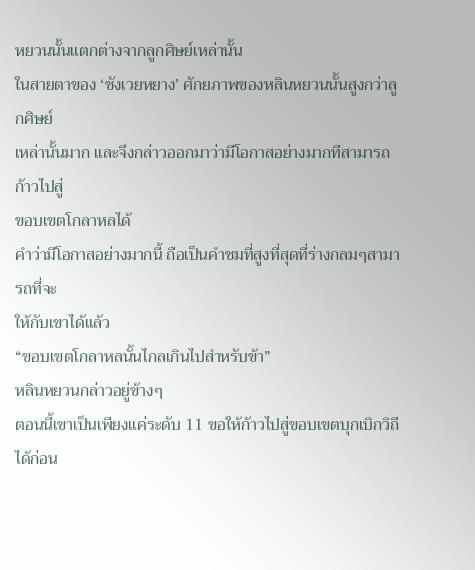หยวนนั้นแตกต่างจากลูกศิษย์เหล่านั้น
ในสายตาของ ‘ชังเวยหยาง’ ศักยภาพของหลินหยวนนั้นสูงกว่าลูกศิษย์
เหล่านั้นมาก และจึงกล่าวออกมาว่ามีโอกาสอย่างมากทีสามารถก้าวไปสู่
ขอบเขตโกลาหลได้
คำว่ามีโอกาสอย่างมากนี้ ถือเป็นคำชมที่สูงที่สุดที่ร่างกลมๆสามารถที่จะ
ให้กับเขาได้แล้ว
“ขอบเขตโกลาหลนั้นไกลเกินไปสำหรับข้า”
หลินหยวนกล่าวอยู่ข้างๆ
ตอนนี้เขาเป็นเพียงแค่ระดับ 11 ขอให้ก้าวไปสู่ขอบเขตบุกเบิกวิถีได้ก่อน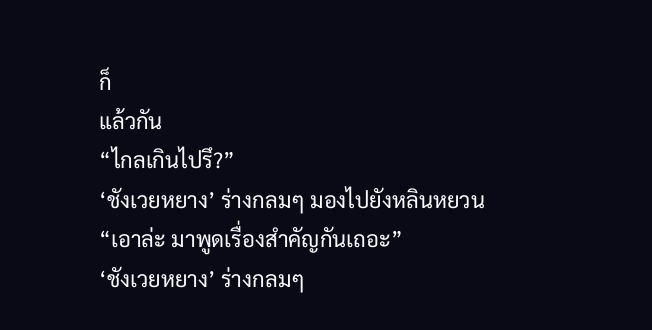ก็
แล้วกัน
“ไกลเกินไปรึ?”
‘ชังเวยหยาง’ ร่างกลมๆ มองไปยังหลินหยวน
“เอาล่ะ มาพูดเรื่องสำคัญกันเถอะ”
‘ชังเวยหยาง’ ร่างกลมๆ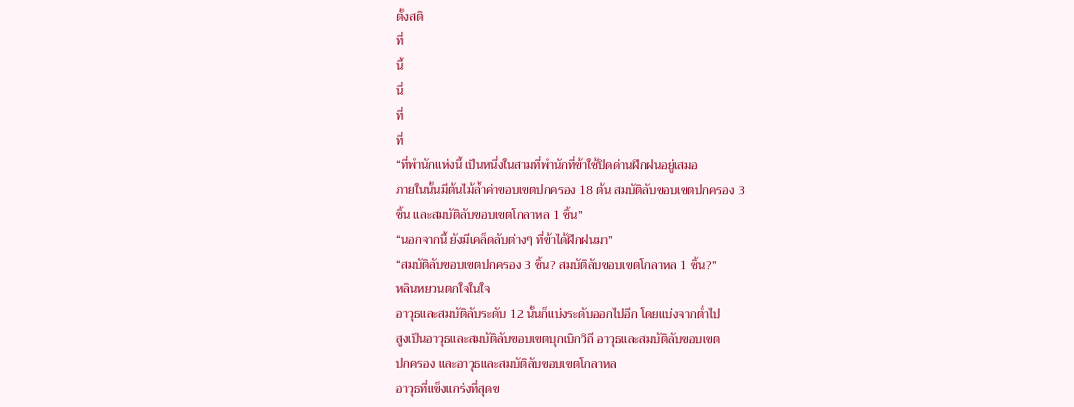ตั้งสติ
ที่
นี้
นึ่
ที่
ที่
“ที่พำนักแห่งนี้ เป็นหนึ่งในสามที่พำนักที่ข้าใช้ปิดด่านฝึกฝนอยู่เสมอ
ภายในนั้นมีต้นไม้ล้ำค่าขอบเขตปกครอง 18 ต้น สมบัติลับขอบเขตปกครอง 3
ชิ้น และสมบัติลับขอบเขตโกลาหล 1 ชิ้น”
“นอกจากนี้ ยังมีเคล็ดลับต่างๆ ที่ข้าได้ฝึกฝนมา”
“สมบัติลับขอบเขตปกครอง 3 ชิ้น? สมบัติลับขอบเขตโกลาหล 1 ชิ้น?”
หลินหยวนตกใจในใจ
อาวุธและสมบัติลับระดับ 12 นั้นก็แบ่งระดับออกไปอีก โดยแบ่งจากต่ำไป
สูงเป็นอาวุธและสมบัติลับขอบเขตบุกเบิกวิถี อาวุธและสมบัติลับขอบเขต
ปกครอง และอาวุธและสมบัติลับขอบเขตโกลาหล
อาวุธที่แข็งแกร่งที่สุดข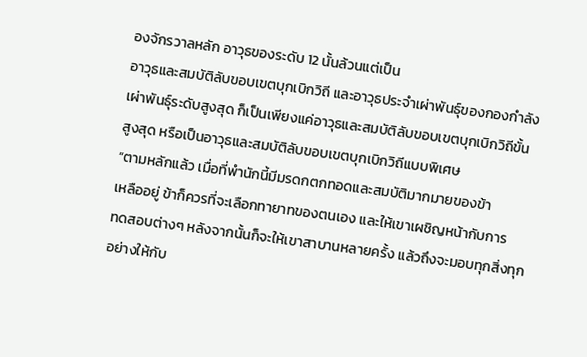องจักรวาลหลัก อาวุธของระดับ 12 นั้นล้วนแต่เป็น
อาวุธและสมบัติลับขอบเขตบุกเบิกวิถี และอาวุธประจำเผ่าพันธุ์ของกองกำลัง
เผ่าพันธุ์ระดับสูงสุด ก็เป็นเพียงแค่อาวุธและสมบัติลับขอบเขตบุกเบิกวิถีขั้น
สูงสุด หรือเป็นอาวุธและสมบัติลับขอบเขตบุกเบิกวิถีแบบพิเศษ
“ตามหลักแล้ว เมื่อที่พำนักนี้มีมรดกตกทอดและสมบัติมากมายของข้า
เหลืออยู่ ข้าก็ควรที่จะเลือกทายาทของตนเอง และให้เขาเผชิญหน้ากับการ
ทดสอบต่างๆ หลังจากนั้นก็จะให้เขาสาบานหลายครั้ง แล้วถึงจะมอบทุกสิ่งทุก
อย่างให้กับ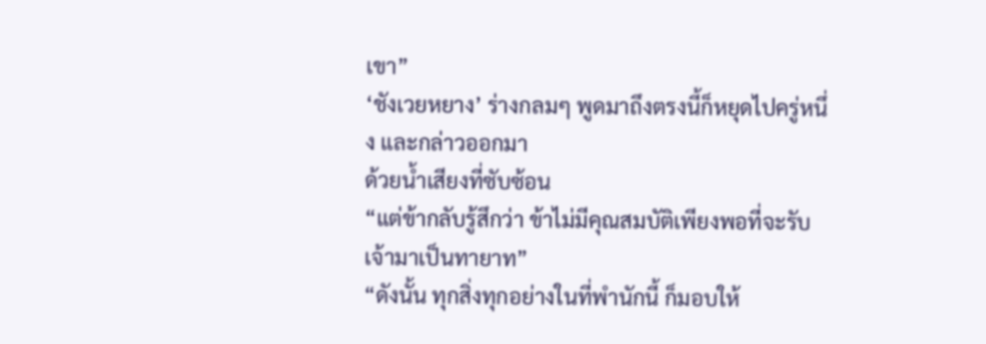เขา”
‘ชังเวยหยาง’ ร่างกลมๆ พูดมาถึงตรงนี้ก็หยุดไปครู่หนึ่ง และกล่าวออกมา
ด้วยน้ำเสียงที่ซับซ้อน
“แต่ข้ากลับรู้สึกว่า ข้าไม่มีคุณสมบัติเพียงพอที่จะรับเจ้ามาเป็นทายาท”
“ดังนั้น ทุกสิ่งทุกอย่างในที่พำนักนี้ ก็มอบให้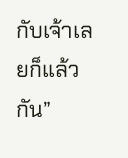กับเจ้าเลยก็แล้วกัน”